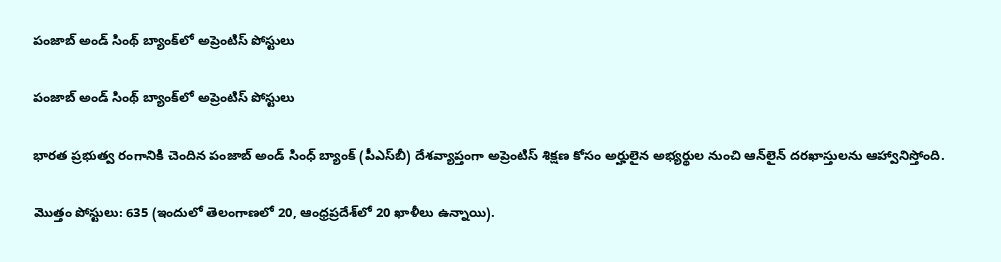పంజాబ్‌ అండ్‌ సింథ్‌ బ్యాంక్‌లో అప్రెంటిస్‌ పోస్టులు

పంజాబ్‌ అండ్‌ సింథ్‌ బ్యాంక్‌లో అప్రెంటిస్‌ పోస్టులు

భారత ప్రభుత్వ రంగానికి చెందిన పంజాబ్ అండ్ సింధ్ బ్యాంక్ (పీఎస్‌బీ) దేశవ్యాప్తంగా అప్రెంటిస్ శిక్షణ కోసం అర్హులైన అభ్యర్థుల నుంచి ఆన్‌లైన్ దరఖాస్తులను ఆహ్వానిస్తోంది.

మొత్తం పోస్టులు: 635 (ఇందులో తెలంగాణలో 20, ఆంధ్రప్రదేశ్‌లో 20 ఖాళీలు ఉన్నాయి).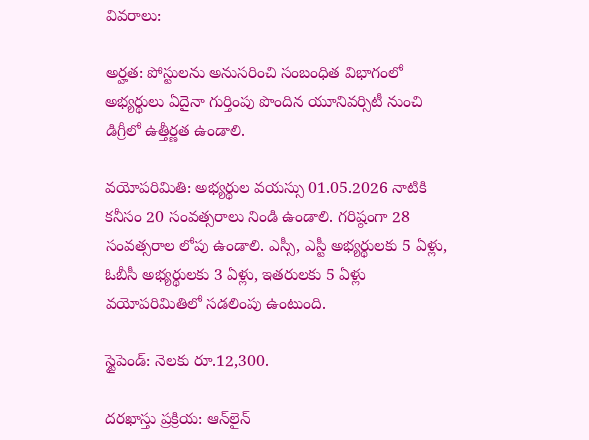వివరాలు:

అర్హత: పోస్టులను అనుసరించి సంబంధిత విభాగంలో అభ్యర్థులు ఏదైనా గుర్తింపు పొందిన యూనివర్సిటీ నుంచి డిగ్రీలో ఉత్తీర్ణత ఉండాలి.

వయోపరిమితి: అభ్యర్థుల వయస్సు 01.05.2026 నాటికి కనీసం 20 సంవత్సరాలు నిండి ఉండాలి. గరిష్ఠంగా 28 సంవత్సరాల లోపు ఉండాలి. ఎస్సీ, ఎస్టీ అభ్యర్థులకు 5 ఏళ్లు, ఓబీసీ అభ్యర్థులకు 3 ఏళ్లు, ఇతరులకు 5 ఏళ్లు వయోపరిమితిలో సడలింపు ఉంటుంది.

స్టైపెండ్‌: నెలకు రూ.12,300.

దరఖాస్తు ప్రక్రియ: ఆన్‌లైన్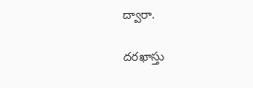ద్వారా.

దరఖాస్తు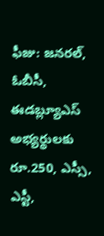ఫీజు: జనరల్, ఓబీసీ, ఈడబ్ల్యూఎస్ అభ్యర్థులకు రూ.250, ఎస్సీ, ఎస్టీ,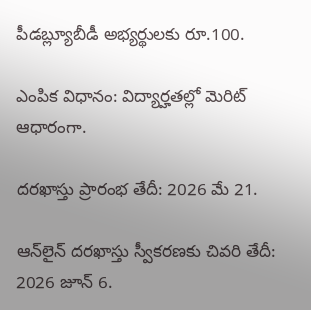పీడబ్ల్యూబీడీ అభ్యర్థులకు రూ.100.

ఎంపిక విధానం: విద్యార్హతల్లో మెరిట్‌ ఆధారంగా.

దరఖాస్తు ప్రారంభ తేదీ: 2026 మే 21.

ఆన్‌లైన్‌ దరఖాస్తు స్వీకరణకు చివరి తేదీ: 2026 జూన్‌ 6.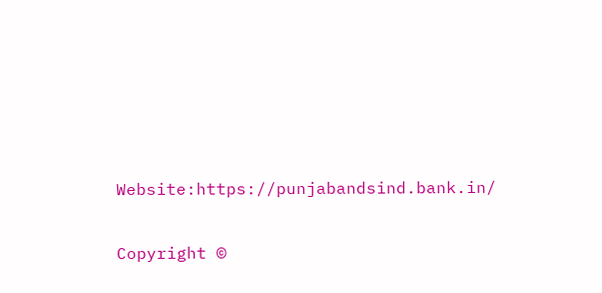Website:https://punjabandsind.bank.in/

Copyright ©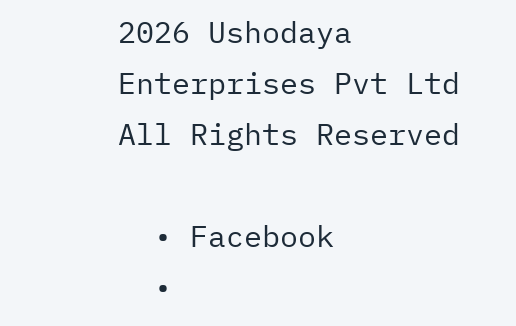2026 Ushodaya Enterprises Pvt Ltd All Rights Reserved

  • Facebook
  •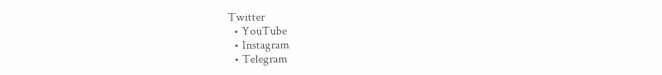Twitter
  • YouTube
  • Instagram
  • Telegram